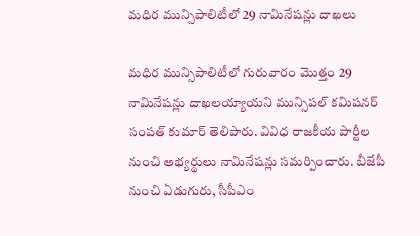మధిర మున్సిపాలిటీలో 29 నామినేషన్లు దాఖలు

మధిర మున్సిపాలిటీలో గురువారం మొత్తం 29 నామినేషన్లు దాఖలయ్యాయని మున్సిపల్ కమిషనర్ సంపత్ కుమార్ తెలిపారు. వివిధ రాజకీయ పార్టీల నుంచి అభ్యర్థులు నామినేషన్లు సమర్పించారు. బీజేపీ నుంచి ఏడుగురు, సీపీఎం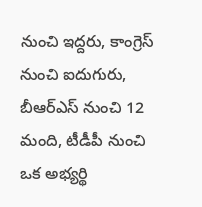నుంచి ఇద్దరు, కాంగ్రెస్ నుంచి ఐదుగురు, బీఆర్ఎస్ నుంచి 12 మంది, టీడీపీ నుంచి ఒక అభ్యర్థి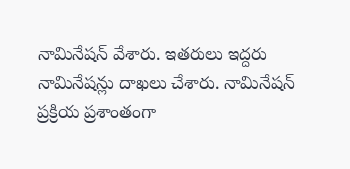నామినేషన్ వేశారు. ఇతరులు ఇద్దరు నామినేషన్లు దాఖలు చేశారు. నామినేషన్ ప్రక్రియ ప్రశాంతంగా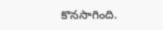కొనసాగింది.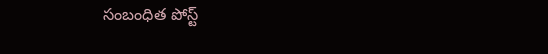సంబంధిత పోస్ట్